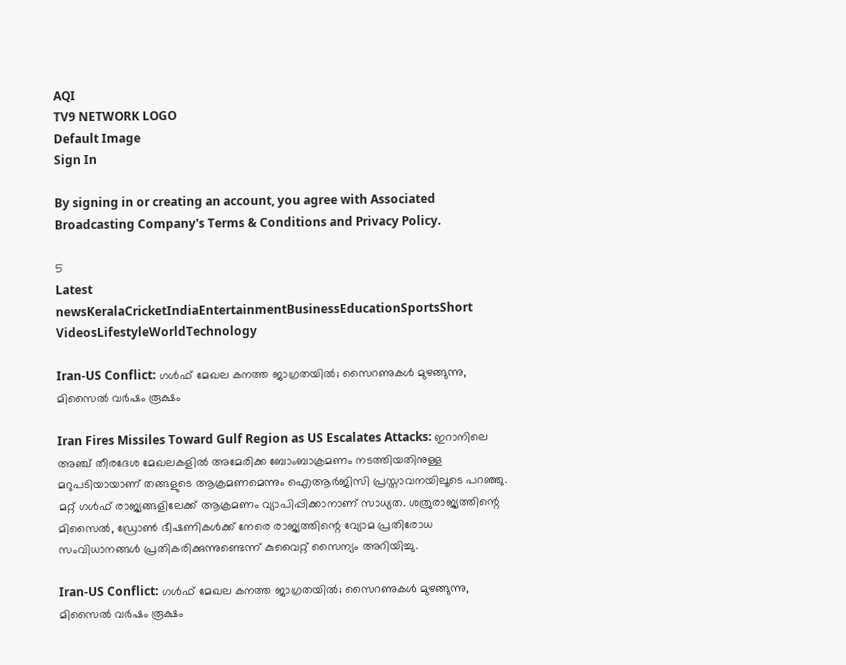AQI
TV9 NETWORK LOGO
Default Image
Sign In

By signing in or creating an account, you agree with Associated Broadcasting Company's Terms & Conditions and Privacy Policy.

5
Latest newsKeralaCricketIndiaEntertainmentBusinessEducationSportsShort VideosLifestyleWorldTechnology

Iran-US Conflict: ഗള്‍ഫ് മേഖല കനത്ത ജാഗ്രതയില്‍; സൈറണുകള്‍ മുഴങ്ങുന്നു, മിസൈല്‍ വര്‍ഷം രൂക്ഷം

Iran Fires Missiles Toward Gulf Region as US Escalates Attacks: ഇറാനിലെ അഞ്ച് തീരദേശ മേഖലകളില്‍ അമേരിക്ക ബോംബാക്രമണം നടത്തിയതിനുള്ള മറുപടിയായാണ് തങ്ങളുടെ ആക്രമണമെന്നും ഐആര്‍ജിസി പ്രസ്താവനയിലൂടെ പറഞ്ഞു. മറ്റ് ഗള്‍ഫ് രാജ്യങ്ങളിലേക്ക് ആക്രമണം വ്യാപിപ്പിക്കാനാണ് സാധ്യത. ശത്രുരാജ്യത്തിന്റെ മിസൈല്‍, ഡ്രോണ്‍ ഭീഷണികള്‍ക്ക് നേരെ രാജ്യത്തിന്റെ വ്യോമ പ്രതിരോധ സംവിധാനങ്ങള്‍ പ്രതികരിക്കുന്നുണ്ടെന്ന് കുവൈറ്റ് സൈന്യം അറിയിച്ചു.

Iran-US Conflict: ഗള്‍ഫ് മേഖല കനത്ത ജാഗ്രതയില്‍; സൈറണുകള്‍ മുഴങ്ങുന്നു, മിസൈല്‍ വര്‍ഷം രൂക്ഷം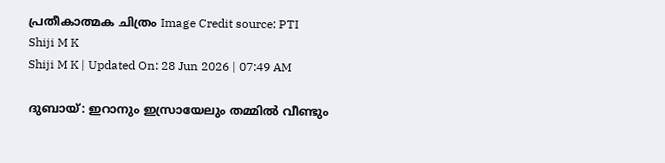പ്രതീകാത്മക ചിത്രം Image Credit source: PTI
Shiji M K
Shiji M K | Updated On: 28 Jun 2026 | 07:49 AM

ദുബായ്: ഇറാനും ഇസ്രായേലും തമ്മില്‍ വീണ്ടും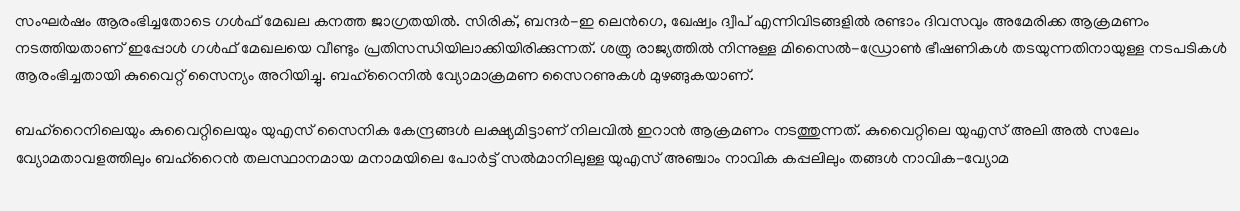സംഘര്‍ഷം ആരംഭിച്ചതോടെ ഗള്‍ഫ് മേഖല കനത്ത ജാഗ്രതയില്‍. സിരിക്, ബന്ദര്‍-ഇ ലെന്‍ഗെ, ഖേഷ്വം ദ്വീപ് എന്നിവിടങ്ങളില്‍ രണ്ടാം ദിവസവും അമേരിക്ക ആക്രമണം നടത്തിയതാണ് ഇപ്പോള്‍ ഗള്‍ഫ് മേഖലയെ വീണ്ടും പ്രതിസന്ധിയിലാക്കിയിരിക്കുന്നത്. ശത്രു രാജ്യത്തില്‍ നിന്നുള്ള മിസൈല്‍-ഡ്രോണ്‍ ഭീഷണികള്‍ തടയുന്നതിനായുള്ള നടപടികള്‍ ആരംഭിച്ചതായി കുവൈറ്റ് സൈന്യം അറിയിച്ചു. ബഹ്‌റൈനില്‍ വ്യോമാക്രമണ സൈറണുകള്‍ മുഴങ്ങുകയാണ്.

ബഹ്‌റൈനിലെയും കുവൈറ്റിലെയും യുഎസ് സൈനിക കേന്ദ്രങ്ങള്‍ ലക്ഷ്യമിട്ടാണ് നിലവില്‍ ഇറാന്‍ ആക്രമണം നടത്തുന്നത്. കുവൈറ്റിലെ യുഎസ് അലി അല്‍ സലേം വ്യോമതാവളത്തിലും ബഹ്‌റൈന്‍ തലസ്ഥാനമായ മനാമയിലെ പോര്‍ട്ട് സല്‍മാനിലുള്ള യുഎസ് അഞ്ചാം നാവിക കപ്പലിലും തങ്ങള്‍ നാവിക-വ്യോമ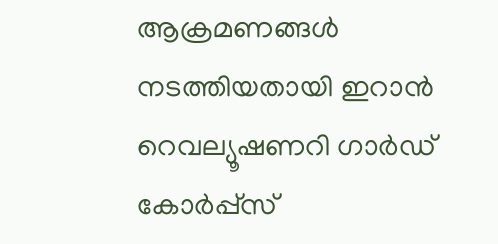ആക്രമണങ്ങള്‍ നടത്തിയതായി ഇറാന്‍ റെവല്യൂഷണറി ഗാര്‍ഡ് കോര്‍പ്പ്‌സ്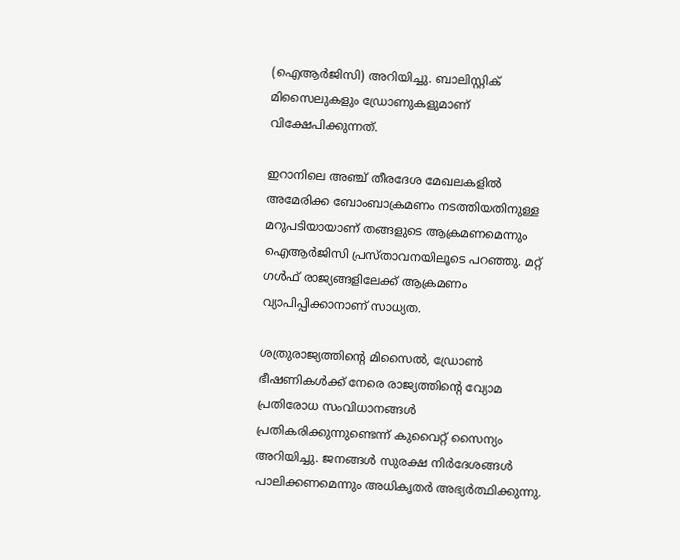(ഐആര്‍ജിസി) അറിയിച്ചു. ബാലിസ്റ്റിക് മിസൈലുകളും ഡ്രോണുകളുമാണ് വിക്ഷേപിക്കുന്നത്.

ഇറാനിലെ അഞ്ച് തീരദേശ മേഖലകളില്‍ അമേരിക്ക ബോംബാക്രമണം നടത്തിയതിനുള്ള മറുപടിയായാണ് തങ്ങളുടെ ആക്രമണമെന്നും ഐആര്‍ജിസി പ്രസ്താവനയിലൂടെ പറഞ്ഞു. മറ്റ് ഗള്‍ഫ് രാജ്യങ്ങളിലേക്ക് ആക്രമണം വ്യാപിപ്പിക്കാനാണ് സാധ്യത.

ശത്രുരാജ്യത്തിന്റെ മിസൈല്‍, ഡ്രോണ്‍ ഭീഷണികള്‍ക്ക് നേരെ രാജ്യത്തിന്റെ വ്യോമ പ്രതിരോധ സംവിധാനങ്ങള്‍ പ്രതികരിക്കുന്നുണ്ടെന്ന് കുവൈറ്റ് സൈന്യം അറിയിച്ചു. ജനങ്ങള്‍ സുരക്ഷ നിര്‍ദേശങ്ങള്‍ പാലിക്കണമെന്നും അധികൃതര്‍ അഭ്യര്‍ത്ഥിക്കുന്നു.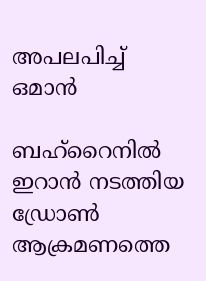അപലപിച്ച് ഒമാന്‍

ബഹ്‌റൈനില്‍ ഇറാന്‍ നടത്തിയ ഡ്രോണ്‍ ആക്രമണത്തെ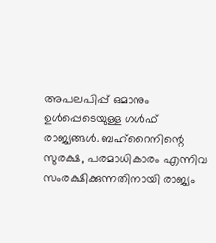അപലപിപ്പ് ഒമാനും ഉള്‍പ്പെടെയുള്ള ഗള്‍ഫ് രാജ്യങ്ങള്‍. ബഹ്‌റൈനിന്റെ സുരക്ഷ, പരമാധികാരം എന്നിവ സംരക്ഷിക്കുന്നതിനായി രാജ്യം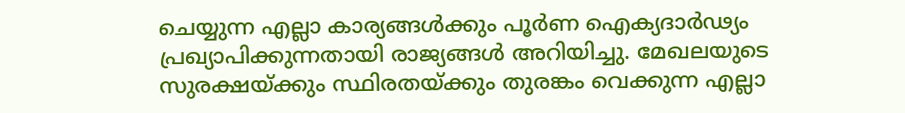ചെയ്യുന്ന എല്ലാ കാര്യങ്ങള്‍ക്കും പൂര്‍ണ ഐക്യദാര്‍ഢ്യം പ്രഖ്യാപിക്കുന്നതായി രാജ്യങ്ങള്‍ അറിയിച്ചു. മേഖലയുടെ സുരക്ഷയ്ക്കും സ്ഥിരതയ്ക്കും തുരങ്കം വെക്കുന്ന എല്ലാ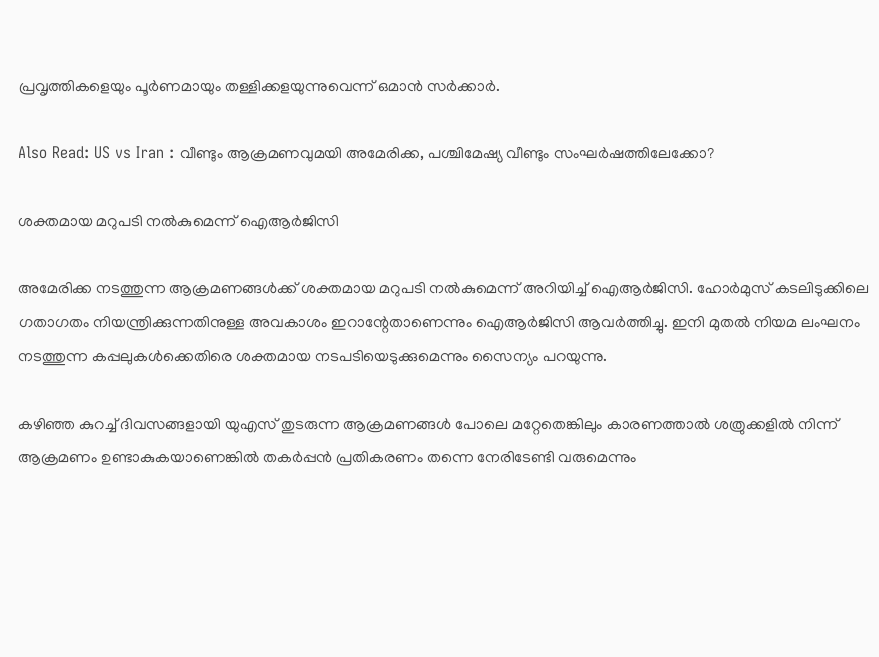പ്രവൃത്തികളെയും പൂര്‍ണമായും തള്ളിക്കളയുന്നുവെന്ന് ഒമാന്‍ സര്‍ക്കാര്‍.

Also Read: US vs Iran : വീണ്ടും ആക്രമണവുമയി അമേരിക്ക, പശ്ചിമേഷ്യ വീണ്ടും സംഘര്‍ഷത്തിലേക്കോ?

ശക്തമായ മറുപടി നല്‍കുമെന്ന് ഐആര്‍ജിസി

അമേരിക്ക നടത്തുന്ന ആക്രമണങ്ങള്‍ക്ക് ശക്തമായ മറുപടി നല്‍കുമെന്ന് അറിയിച്ച് ഐആര്‍ജിസി. ഹോര്‍മുസ് കടലിടുക്കിലെ ഗതാഗതം നിയന്ത്രിക്കുന്നതിനുള്ള അവകാശം ഇറാന്റേതാണെന്നും ഐആര്‍ജിസി ആവര്‍ത്തിച്ചു. ഇനി മുതല്‍ നിയമ ലംഘനം നടത്തുന്ന കപ്പലുകള്‍ക്കെതിരെ ശക്തമായ നടപടിയെടുക്കുമെന്നും സൈന്യം പറയുന്നു.

കഴിഞ്ഞ കുറച്ച് ദിവസങ്ങളായി യുഎസ് തുടരുന്ന ആക്രമണങ്ങള്‍ പോലെ മറ്റേതെങ്കിലും കാരണത്താല്‍ ശത്രുക്കളില്‍ നിന്ന് ആക്രമണം ഉണ്ടാകുകയാണെങ്കില്‍ തകര്‍പ്പന്‍ പ്രതികരണം തന്നെ നേരിടേണ്ടി വരുമെന്നും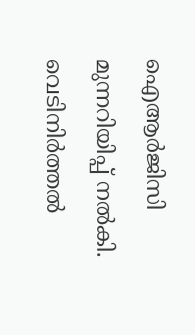ഐആര്‍ജിസി മുന്നറിയിപ്പ് നല്‍കി. വെടിനിര്‍ത്തല്‍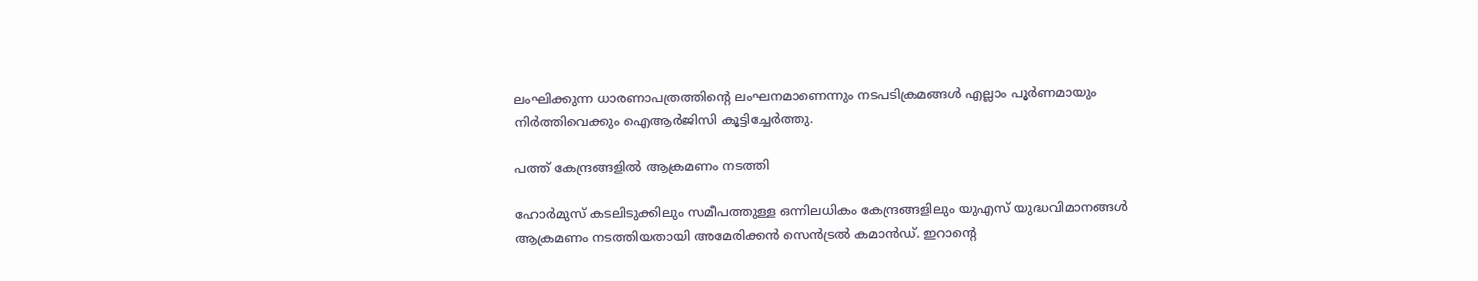ലംഘിക്കുന്ന ധാരണാപത്രത്തിന്റെ ലംഘനമാണെന്നും നടപടിക്രമങ്ങള്‍ എല്ലാം പൂര്‍ണമായും നിര്‍ത്തിവെക്കും ഐആര്‍ജിസി കൂട്ടിച്ചേര്‍ത്തു.

പത്ത് കേന്ദ്രങ്ങളില്‍ ആക്രമണം നടത്തി

ഹോര്‍മുസ് കടലിടുക്കിലും സമീപത്തുള്ള ഒന്നിലധികം കേന്ദ്രങ്ങളിലും യുഎസ് യുദ്ധവിമാനങ്ങള്‍ ആക്രമണം നടത്തിയതായി അമേരിക്കന്‍ സെന്‍ട്രല്‍ കമാന്‍ഡ്. ഇറാന്റെ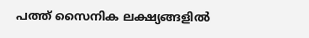പത്ത് സൈനിക ലക്ഷ്യങ്ങളില്‍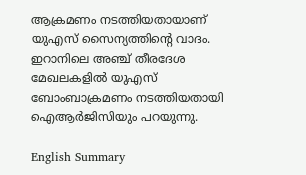ആക്രമണം നടത്തിയതായാണ് യുഎസ് സൈന്യത്തിന്റെ വാദം. ഇറാനിലെ അഞ്ച് തീരദേശ മേഖലകളില്‍ യുഎസ് ബോംബാക്രമണം നടത്തിയതായി ഐആര്‍ജിസിയും പറയുന്നു.

English Summary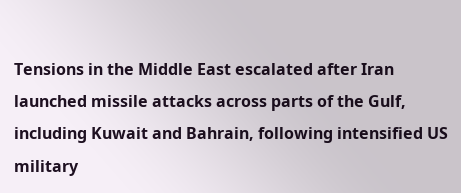Tensions in the Middle East escalated after Iran launched missile attacks across parts of the Gulf, including Kuwait and Bahrain, following intensified US military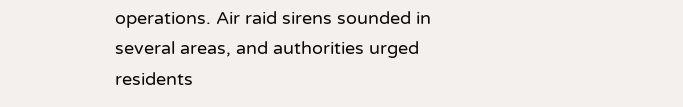operations. Air raid sirens sounded in several areas, and authorities urged residents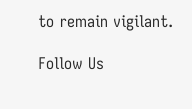to remain vigilant.

Follow Us